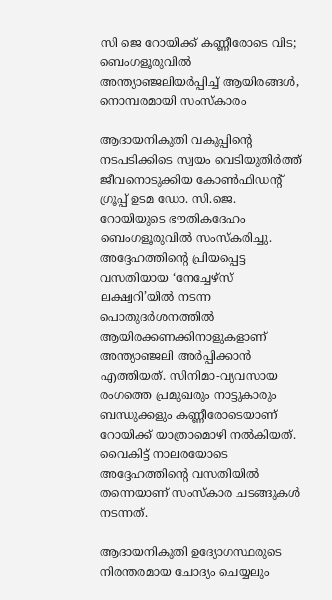സി ജെ റോയിക്ക് കണ്ണീരോടെ വിട; ബെംഗളൂരുവിൽ അന്ത്യാഞ്ജലിയർപ്പിച്ച് ആയിരങ്ങൾ, നൊമ്പരമായി സംസ്കാരം

ആദായനികുതി വകുപ്പിന്റെ നടപടിക്കിടെ സ്വയം വെടിയുതിർത്ത് ജീവനൊടുക്കിയ കോൺഫിഡന്റ് ഗ്രൂപ്പ് ഉടമ ഡോ. സി.ജെ. റോയിയുടെ ഭൗതികദേഹം ബെംഗളൂരുവിൽ സംസ്കരിച്ചു. അദ്ദേഹത്തിന്റെ പ്രിയപ്പെട്ട വസതിയായ ‘നേച്ചേഴ്സ് ലക്ഷ്വറി’യിൽ നടന്ന പൊതുദർശനത്തിൽ ആയിരക്കണക്കിനാളുകളാണ് അന്ത്യാഞ്ജലി അർപ്പിക്കാൻ എത്തിയത്. സിനിമാ-വ്യവസായ രംഗത്തെ പ്രമുഖരും നാട്ടുകാരും ബന്ധുക്കളും കണ്ണീരോടെയാണ് റോയിക്ക് യാത്രാമൊഴി നൽകിയത്. വൈകിട്ട് നാലരയോടെ അദ്ദേഹത്തിന്റെ വസതിയിൽ തന്നെയാണ് സംസ്കാര ചടങ്ങുകൾ നടന്നത്.

ആദായനികുതി ഉദ്യോഗസ്ഥരുടെ നിരന്തരമായ ചോദ്യം ചെയ്യലും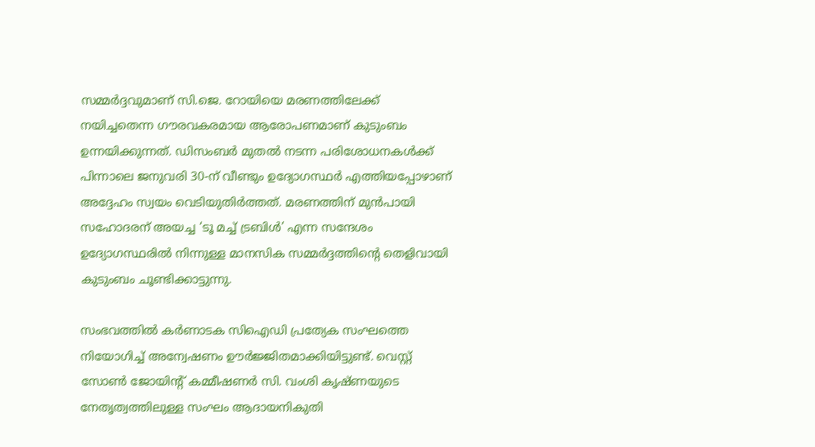സമ്മർദ്ദവുമാണ് സി.ജെ. റോയിയെ മരണത്തിലേക്ക് നയിച്ചതെന്ന ഗൗരവകരമായ ആരോപണമാണ് കുടുംബം ഉന്നയിക്കുന്നത്. ഡിസംബർ മുതൽ നടന്ന പരിശോധനകൾക്ക് പിന്നാലെ ജനുവരി 30-ന് വീണ്ടും ഉദ്യോഗസ്ഥർ എത്തിയപ്പോഴാണ് അദ്ദേഹം സ്വയം വെടിയുതിർത്തത്. മരണത്തിന് മുൻപായി സഹോദരന് അയച്ച ‘ടൂ മച്ച് ട്രബിൾ’ എന്ന സന്ദേശം ഉദ്യോഗസ്ഥരിൽ നിന്നുള്ള മാനസിക സമ്മർദ്ദത്തിന്റെ തെളിവായി കുടുംബം ചൂണ്ടിക്കാട്ടുന്നു.

സംഭവത്തിൽ കർണാടക സിഐഡി പ്രത്യേക സംഘത്തെ നിയോഗിച്ച് അന്വേഷണം ഊർജ്ജിതമാക്കിയിട്ടുണ്ട്. വെസ്റ്റ് സോൺ ജോയിന്റ് കമ്മീഷണർ സി. വംശി കൃഷ്ണയുടെ നേതൃത്വത്തിലുള്ള സംഘം ആദായനികുതി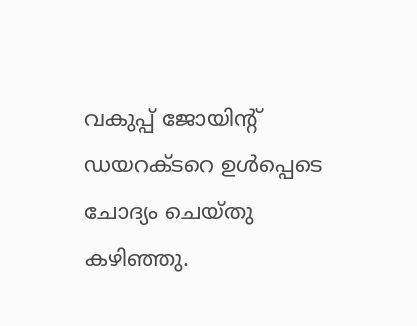വകുപ്പ് ജോയിന്റ് ഡയറക്ടറെ ഉൾപ്പെടെ ചോദ്യം ചെയ്തു കഴിഞ്ഞു.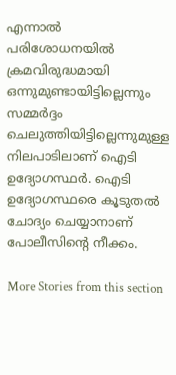എന്നാൽ പരിശോധനയിൽ ക്രമവിരുദ്ധമായി ഒന്നുമുണ്ടായിട്ടില്ലെന്നും സമ്മർദ്ദം ചെലുത്തിയിട്ടില്ലെന്നുമുള്ള നിലപാടിലാണ് ഐടി ഉദ്യോഗസ്ഥർ. ഐടി ഉദ്യോഗസ്ഥരെ കൂടുതൽ ചോദ്യം ചെയ്യാനാണ് പോലീസിന്റെ നീക്കം.

More Stories from this section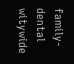family-dental
witywide